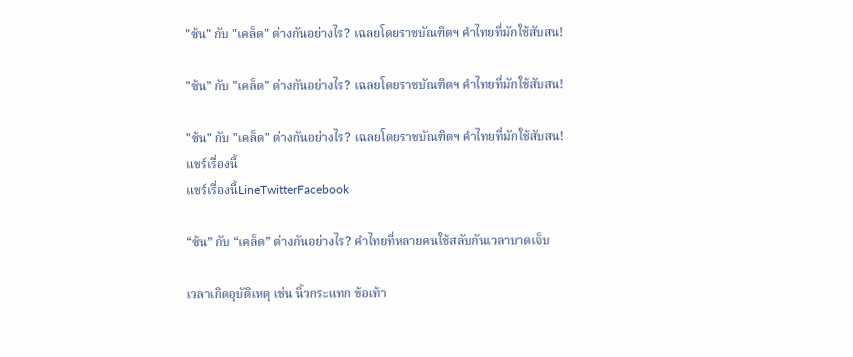"ซ้น" กับ "เคล็ด" ต่างกันอย่างไร? เฉลยโดยราชบัณฑิตฯ คำไทยที่มักใช้สับสน!

"ซ้น" กับ "เคล็ด" ต่างกันอย่างไร? เฉลยโดยราชบัณฑิตฯ คำไทยที่มักใช้สับสน!

"ซ้น" กับ "เคล็ด" ต่างกันอย่างไร? เฉลยโดยราชบัณฑิตฯ คำไทยที่มักใช้สับสน!
แชร์เรื่องนี้
แชร์เรื่องนี้LineTwitterFacebook

“ซ้น” กับ “เคล็ด” ต่างกันอย่างไร? คำไทยที่หลายคนใช้สลับกันเวลาบาดเจ็บ

เวลาเกิดอุบัติเหตุ เช่น นิ้วกระแทก ข้อเท้า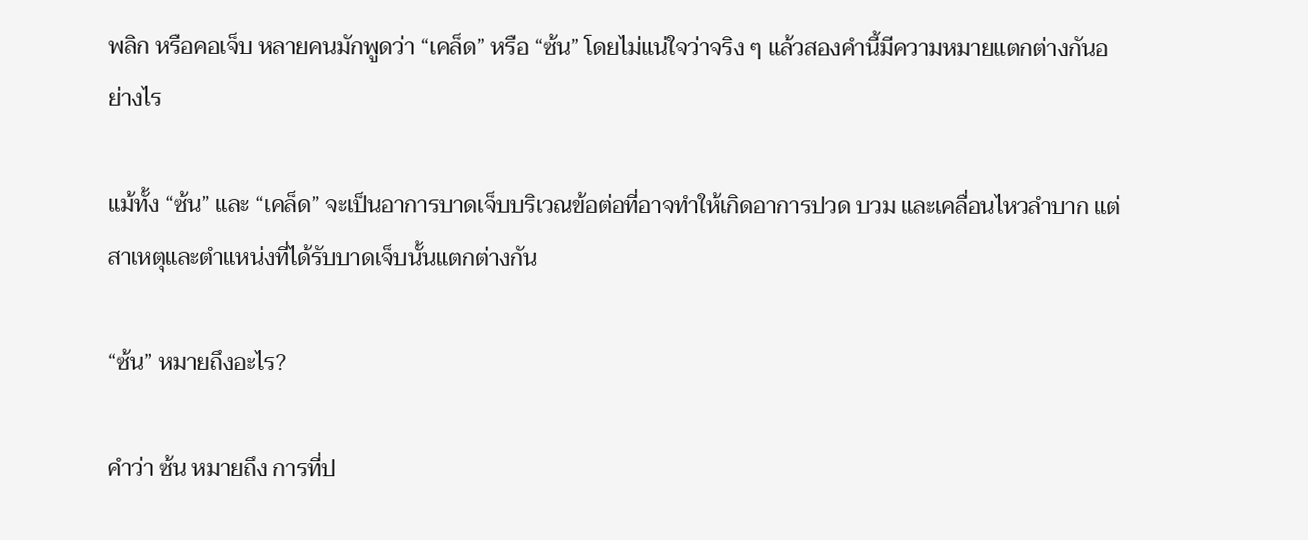พลิก หรือคอเจ็บ หลายคนมักพูดว่า “เคล็ด” หรือ “ซ้น” โดยไม่แน่ใจว่าจริง ๆ แล้วสองคำนี้มีความหมายแตกต่างกันอย่างไร

แม้ทั้ง “ซ้น” และ “เคล็ด” จะเป็นอาการบาดเจ็บบริเวณข้อต่อที่อาจทำให้เกิดอาการปวด บวม และเคลื่อนไหวลำบาก แต่สาเหตุและตำแหน่งที่ได้รับบาดเจ็บนั้นแตกต่างกัน

“ซ้น” หมายถึงอะไร?

คำว่า ซ้น หมายถึง การที่ป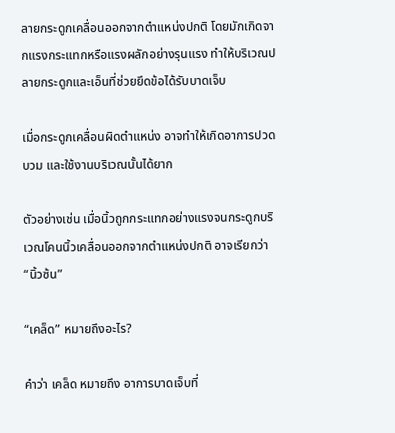ลายกระดูกเคลื่อนออกจากตำแหน่งปกติ โดยมักเกิดจากแรงกระแทกหรือแรงผลักอย่างรุนแรง ทำให้บริเวณปลายกระดูกและเอ็นที่ช่วยยึดข้อได้รับบาดเจ็บ

เมื่อกระดูกเคลื่อนผิดตำแหน่ง อาจทำให้เกิดอาการปวด บวม และใช้งานบริเวณนั้นได้ยาก

ตัวอย่างเช่น เมื่อนิ้วถูกกระแทกอย่างแรงจนกระดูกบริเวณโคนนิ้วเคลื่อนออกจากตำแหน่งปกติ อาจเรียกว่า “นิ้วซ้น”

“เคล็ด” หมายถึงอะไร?

คำว่า เคล็ด หมายถึง อาการบาดเจ็บที่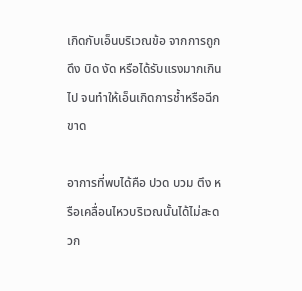เกิดกับเอ็นบริเวณข้อ จากการถูกดึง บิด งัด หรือได้รับแรงมากเกินไป จนทำให้เอ็นเกิดการช้ำหรือฉีกขาด

อาการที่พบได้คือ ปวด บวม ตึง หรือเคลื่อนไหวบริเวณนั้นได้ไม่สะดวก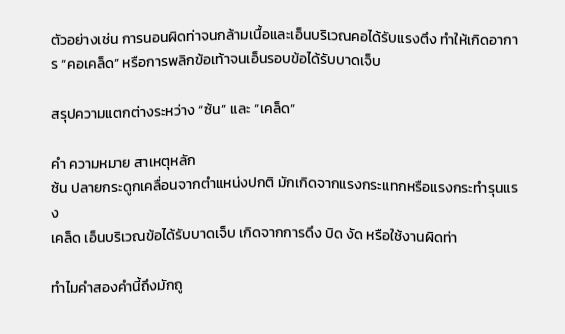ตัวอย่างเช่น การนอนผิดท่าจนกล้ามเนื้อและเอ็นบริเวณคอได้รับแรงตึง ทำให้เกิดอาการ “คอเคล็ด” หรือการพลิกข้อเท้าจนเอ็นรอบข้อได้รับบาดเจ็บ

สรุปความแตกต่างระหว่าง “ซ้น” และ “เคล็ด”

คำ ความหมาย สาเหตุหลัก
ซ้น ปลายกระดูกเคลื่อนจากตำแหน่งปกติ มักเกิดจากแรงกระแทกหรือแรงกระทำรุนแรง
เคล็ด เอ็นบริเวณข้อได้รับบาดเจ็บ เกิดจากการดึง บิด งัด หรือใช้งานผิดท่า

ทำไมคำสองคำนี้ถึงมักถู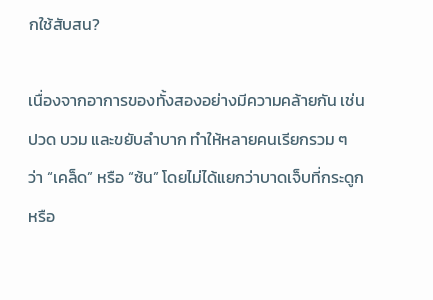กใช้สับสน?

เนื่องจากอาการของทั้งสองอย่างมีความคล้ายกัน เช่น ปวด บวม และขยับลำบาก ทำให้หลายคนเรียกรวม ๆ ว่า “เคล็ด” หรือ “ซ้น” โดยไม่ได้แยกว่าบาดเจ็บที่กระดูกหรือ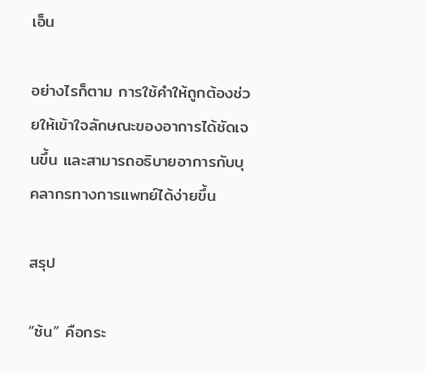เอ็น

อย่างไรก็ตาม การใช้คำให้ถูกต้องช่วยให้เข้าใจลักษณะของอาการได้ชัดเจนขึ้น และสามารถอธิบายอาการกับบุคลากรทางการแพทย์ได้ง่ายขึ้น

สรุป

“ซ้น” คือกระ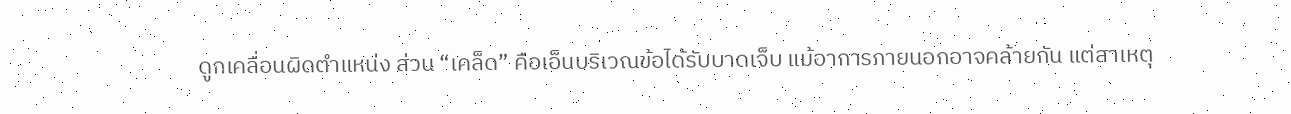ดูกเคลื่อนผิดตำแหน่ง ส่วน “เคล็ด” คือเอ็นบริเวณข้อได้รับบาดเจ็บ แม้อาการภายนอกอาจคล้ายกัน แต่สาเหตุ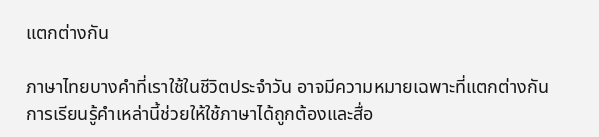แตกต่างกัน

ภาษาไทยบางคำที่เราใช้ในชีวิตประจำวัน อาจมีความหมายเฉพาะที่แตกต่างกัน การเรียนรู้คำเหล่านี้ช่วยให้ใช้ภาษาได้ถูกต้องและสื่อ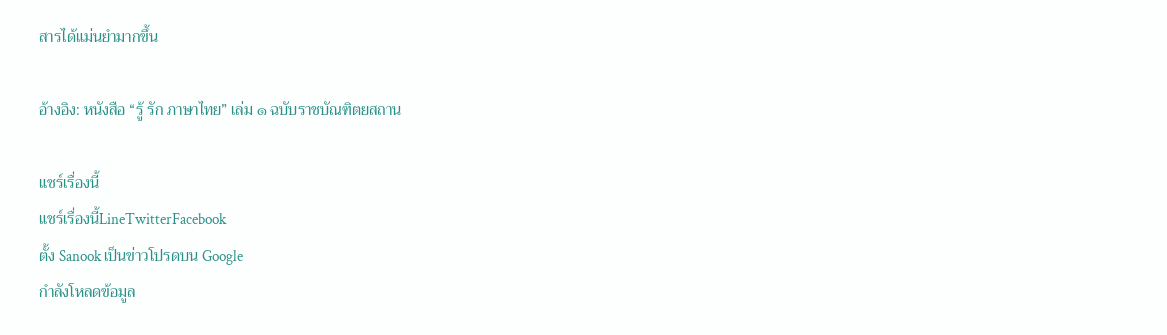สารได้แม่นยำมากขึ้น

อ้างอิง: หนังสือ “รู้ รัก ภาษาไทย” เล่ม ๑ ฉบับราชบัณฑิตยสถาน

แชร์เรื่องนี้
แชร์เรื่องนี้LineTwitterFacebook
ตั้ง Sanook เป็นข่าวโปรดบน Google
กำลังโหลดข้อมูล